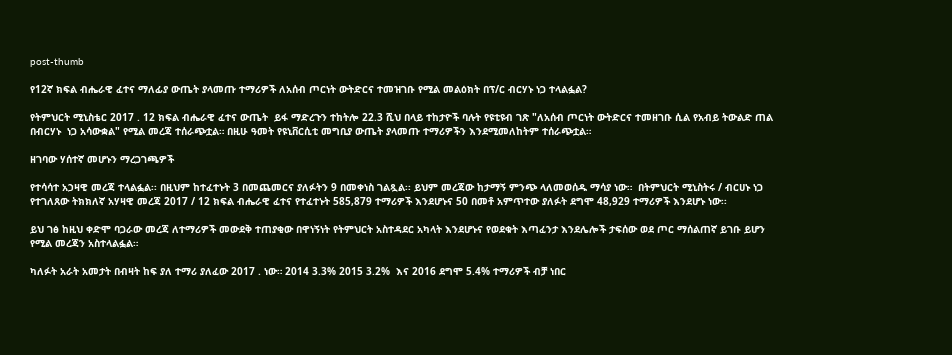post-thumb

የ12ኛ ክፍል ብሔራዊ ፈተና ማለፊያ ውጤት ያላመጡ ተማሪዎች ለአሰብ ጦርነት ውትድርና ተመዝገቡ የሚል መልዕክት በፕ/ር ብርሃኑ ነጋ ተላልፏል?

የትምህርት ሚኒስቴር 2017 . 12 ክፍል ብሔራዊ ፈተና ውጤት  ይፋ ማድረጉን ተከትሎ 22.3 ሺህ በላይ ተከታዮች ባሉት የዩቲዩብ ገጽ "ለአሰብ ጦርነት ውትድርና ተመዘገቡ ሲል የአብይ ትውልድ ጠል በብርሃኑ  ነጋ አሳውቋል" የሚል መረጃ ተሰራጭቷል። በዚሁ ዓመት የዩኒቨርሲቲ መግቢያ ውጤት ያላመጡ ተማሪዎችን እንደሚመለከትም ተሰራጭቷል።

ዘገባው ሃሰተኛ መሆኑን ማረጋገጫዎች

የተሳሳተ አኃዛዊ መረጃ ተላልፏል፡፡ በዚህም ከተፈተኑት 3 በመጨመርና ያለፉትን 9 በመቀነስ ገልጿል፡፡ ይህም መረጃው ከታማኝ ምንጭ ላለመወሰዱ ማሳያ ነው።  በትምህርት ሚኒስትሩ / ብርሀኑ ነጋ የተገለጸው ትክክለኛ አሃዛዊ መረጃ 2017 / 12 ክፍል ብሔራዊ ፈተና የተፈተኑት 585,879 ተማሪዎች እንደሆኑና 50 በመቶ አምጥተው ያለፉት ደግሞ 48,929 ተማሪዎች እንደሆኑ ነው፡፡

ይህ ገፅ ከዚህ ቀድሞ ባጋራው መረጃ ለተማሪዎች መውደቅ ተጠያቂው በዋነኝነት የትምህርት አስተዳደር አካላት እንደሆኑና የወደቁት እጣፈንታ እንደሌሎች ታፍሰው ወደ ጦር ማሰልጠኛ ይገቡ ይሆን የሚል መረጃን አስተላልፏል።

ካለፉት አራት አመታት በብዛት ከፍ ያለ ተማሪ ያለፈው 2017 . ነው። 2014 3.3% 2015 3.2%  እና 2016 ደግሞ 5.4% ተማሪዎች ብቻ ነበር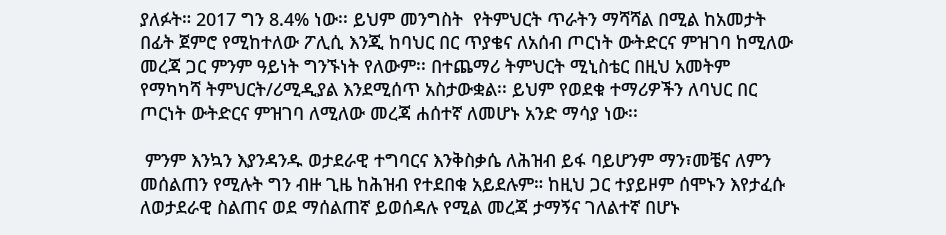ያለፉት። 2017 ግን 8.4% ነው፡፡ ይህም መንግስት  የትምህርት ጥራትን ማሻሻል በሚል ከአመታት በፊት ጀምሮ የሚከተለው ፖሊሲ እንጂ ከባህር በር ጥያቄና ለአሰብ ጦርነት ውትድርና ምዝገባ ከሚለው መረጃ ጋር ምንም ዓይነት ግንኙነት የለውም፡፡ በተጨማሪ ትምህርት ሚኒስቴር በዚህ አመትም የማካካሻ ትምህርት/ሪሚዲያል እንደሚሰጥ አስታውቋል፡፡ ይህም የወደቁ ተማሪዎችን ለባህር በር ጦርነት ውትድርና ምዝገባ ለሚለው መረጃ ሐሰተኛ ለመሆኑ አንድ ማሳያ ነው፡፡

 ምንም እንኳን እያንዳንዱ ወታደራዊ ተግባርና እንቅስቃሴ ለሕዝብ ይፋ ባይሆንም ማን፣መቼና ለምን መሰልጠን የሚሉት ግን ብዙ ጊዜ ከሕዝብ የተደበቁ አይደሉም። ከዚህ ጋር ተያይዞም ሰሞኑን እየታፈሱ ለወታደራዊ ስልጠና ወደ ማሰልጠኛ ይወሰዳሉ የሚል መረጃ ታማኝና ገለልተኛ በሆኑ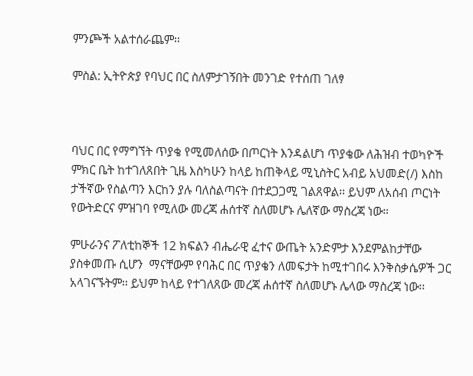ምንጮች አልተሰራጨም፡፡

ምስል: ኢትዮጵያ የባህር በር ስለምታገኝበት መንገድ የተሰጠ ገለፃ



ባህር በር የማግኘት ጥያቄ የሚመለሰው በጦርነት እንዳልሆነ ጥያቄው ለሕዝብ ተወካዮች ምክር ቤት ከተገለጸበት ጊዜ እስካሁን ከላይ ከጠቅላይ ሚኒስትር አብይ አህመድ(/) እስከ ታችኛው የስልጣን እርከን ያሉ ባለስልጣናት በተደጋጋሚ ገልጸዋል፡፡ ይህም ለአሰብ ጦርነት የውትድርና ምዝገባ የሚለው መረጃ ሐሰተኛ ስለመሆኑ ሌለኛው ማስረጃ ነው።

ምሁራንና ፖለቲከኞች 12 ክፍልን ብሔራዊ ፈተና ውጤት አንድምታ እንደምልከታቸው ያስቀመጡ ሲሆን  ማናቸውም የባሕር በር ጥያቄን ለመፍታት ከሚተገበሩ እንቅስቃሴዎች ጋር አላገናኙትም፡፡ ይህም ከላይ የተገለጸው መረጃ ሐሰተኛ ስለመሆኑ ሌላው ማስረጃ ነው፡፡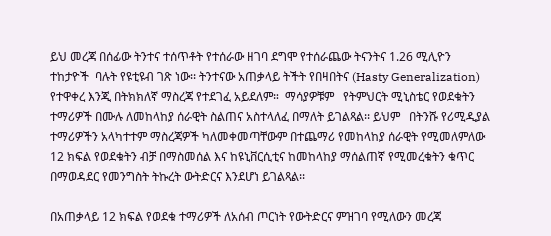ይህ መረጃ በሰፊው ትንተና ተሰጥቶት የተሰራው ዘገባ ደግሞ የተሰራጨው ትናንትና 1.26 ሚሊዮን ተከታዮች  ባሉት የዩቲዩብ ገጽ ነው፡፡ ትንተናው አጠቃላይ ትችት የበዛበትና (Hasty Generalization) የተዋቀረ እንጂ በትክክለኛ ማስረጃ የተደገፈ አይደለም።  ማሳያዎቹም   የትምህርት ሚኒስቴር የወደቁትን ተማሪዎች በሙሉ ለመከላከያ ሰራዊት ስልጠና አስተላለፈ በማለት ይገልጻል፡፡ ይህም   በትንሹ የሪሚዲያል ተማሪዎችን አላካተተም ማስረጃዎች ካለመቀመጣቸውም በተጨማሪ የመከላከያ ሰራዊት የሚመለምለው 12 ክፍል የወደቁትን ብቻ በማስመሰል እና ከዩኒቨርሲቲና ከመከላከያ ማሰልጠኛ የሚመረቁትን ቁጥር በማወዳደር የመንግስት ትኩረት ውትድርና እንደሆነ ይገልጻል፡፡

በአጠቃላይ 12 ክፍል የወደቁ ተማሪዎች ለአሰብ ጦርነት የውትድርና ምዝገባ የሚለውን መረጃ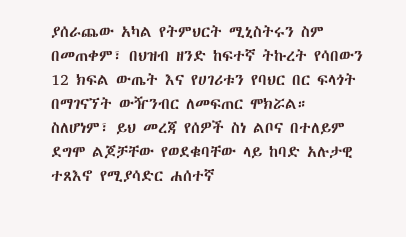ያሰራጨው አካል የትምህርት ሚኒስትሩን ስም በመጠቀም፣ በህዝብ ዘንድ ከፍተኛ ትኩረት የሳበውን 12 ክፍል ውጤት እና የሀገሪቱን የባህር በር ፍላጎት በማገናኘት ውዥንብር ለመፍጠር ሞክሯል። ስለሆነም፣ ይህ መረጃ የሰዎች ስነ ልቦና በተለይም ደግሞ ልጆቻቸው የወደቁባቸው ላይ ከባድ አሉታዊ ተጸእኖ የሚያሳድር ሐሰተኛ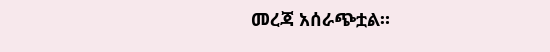መረጃ አሰራጭቷል።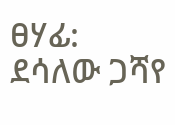ፀሃፊ: ደሳለው ጋሻየ